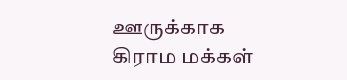ஊருக்காக கிராம மக்கள்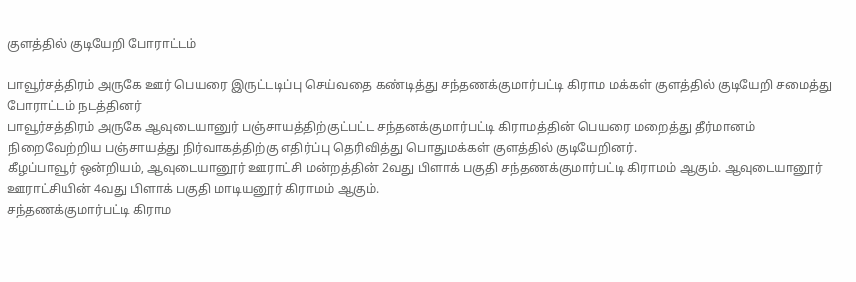குளத்தில் குடியேறி போராட்டம்

பாவூர்சத்திரம் அருகே ஊர் பெயரை இருட்டடிப்பு செய்வதை கண்டித்து சந்தணக்குமார்பட்டி கிராம மக்கள் குளத்தில் குடியேறி சமைத்து போராட்டம் நடத்தினர்
பாவூர்சத்திரம் அருகே ஆவுடையானுர் பஞ்சாயத்திற்குட்பட்ட சந்தனக்குமார்பட்டி கிராமத்தின் பெயரை மறைத்து தீர்மானம் நிறைவேற்றிய பஞ்சாயத்து நிர்வாகத்திற்கு எதிர்ப்பு தெரிவித்து பொதுமக்கள் குளத்தில் குடியேறினர்.
கீழப்பாவூர் ஒன்றியம், ஆவுடையானூர் ஊராட்சி மன்றத்தின் 2வது பிளாக் பகுதி சந்தணக்குமார்பட்டி கிராமம் ஆகும். ஆவுடையானூர் ஊராட்சியின் 4வது பிளாக் பகுதி மாடியனூர் கிராமம் ஆகும்.
சந்தணக்குமார்பட்டி கிராம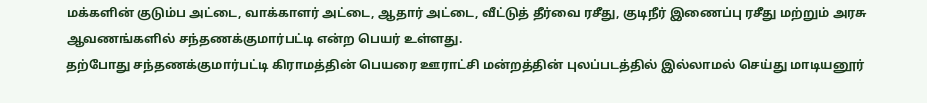மக்களின் குடும்ப அட்டை, வாக்காளர் அட்டை, ஆதார் அட்டை, வீட்டுத் தீர்வை ரசீது, குடிநீர் இணைப்பு ரசீது மற்றும் அரசு ஆவணங்களில் சந்தணக்குமார்பட்டி என்ற பெயர் உள்ளது.
தற்போது சந்தணக்குமார்பட்டி கிராமத்தின் பெயரை ஊராட்சி மன்றத்தின் புலப்படத்தில் இல்லாமல் செய்து மாடியனூர்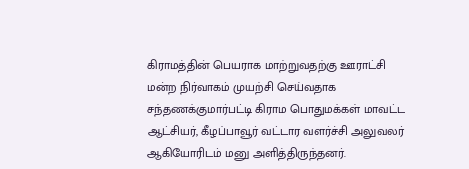கிராமத்தின் பெயராக மாற்றுவதற்கு ஊராட்சி மன்ற நிர்வாகம் முயற்சி செய்வதாக சந்தணக்குமார்பட்டி கிராம பொதுமக்கள் மாவட்ட ஆட்சியர், கீழப்பாவூர் வட்டார வளர்ச்சி அலுவலர் ஆகியோரிடம் மனு அளித்திருந்தனர்.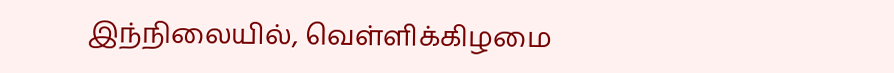இந்நிலையில், வெள்ளிக்கிழமை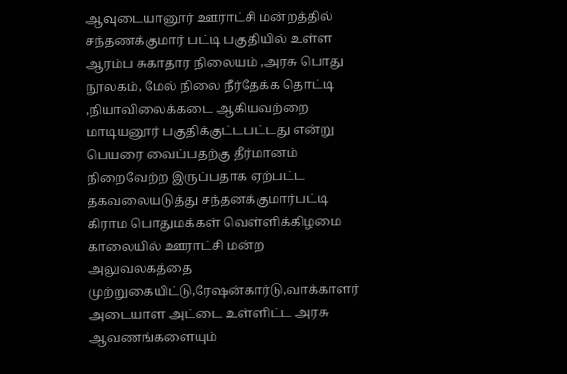ஆவுடையானூர் ஊராட்சி மன்றத்தில் சந்தணக்குமார் பட்டி பகுதியில் உள்ள ஆரம்ப சுகாதார நிலையம் ,அரசு பொது நூலகம், மேல் நிலை நீர்தேக்க தொட்டி ,நியாவிலைக்கடை ஆகியவற்றை மாடியனூர் பகுதிக்குட்டபட்டது என்று பெயரை வைப்பதற்கு தீர்மானம் நிறைவேற்ற இருப்பதாக ஏற்பட்ட தகவலையடுத்து சந்தனக்குமார்பட்டி கிராம பொதுமக்கள் வெள்ளிக்கிழமை காலையில் ஊராட்சி மன்ற அலுவலகத்தை முற்றுகையிட்டு,ரேஷன்கார்டு,வாக்காளர் அடையாள அட்டை உள்ளிட்ட அரசு ஆவணங்களையும்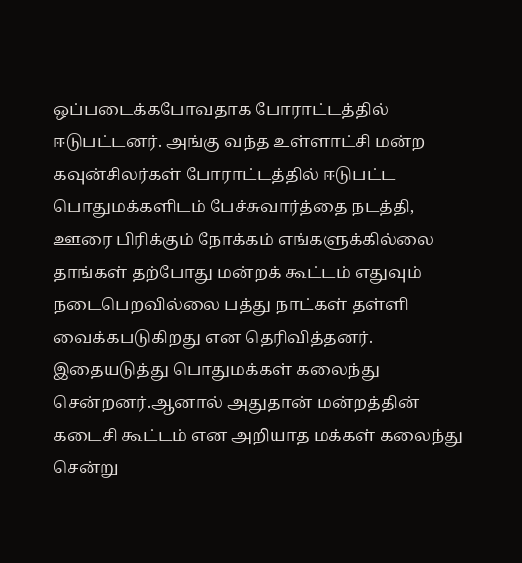ஒப்படைக்கபோவதாக போராட்டத்தில் ஈடுபட்டனர். அங்கு வந்த உள்ளாட்சி மன்ற கவுன்சிலர்கள் போராட்டத்தில் ஈடுபட்ட பொதுமக்களிடம் பேச்சுவார்த்தை நடத்தி, ஊரை பிரிக்கும் நோக்கம் எங்களுக்கில்லை தாங்கள் தற்போது மன்றக் கூட்டம் எதுவும் நடைபெறவில்லை பத்து நாட்கள் தள்ளி வைக்கபடுகிறது என தெரிவித்தனர். இதையடுத்து பொதுமக்கள் கலைந்து சென்றனர்.ஆனால் அதுதான் மன்றத்தின் கடைசி கூட்டம் என அறியாத மக்கள் கலைந்து சென்று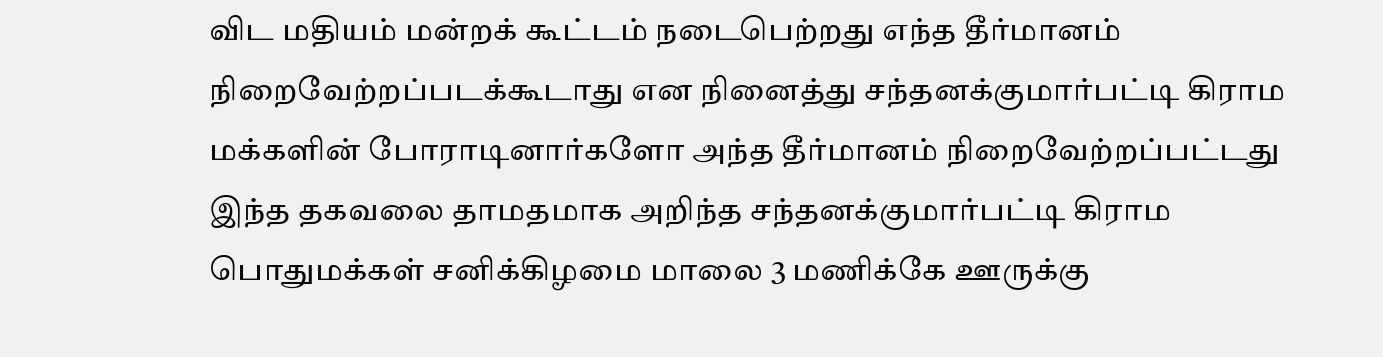விட மதியம் மன்றக் கூட்டம் நடைபெற்றது எந்த தீர்மானம் நிறைவேற்றப்படக்கூடாது என நினைத்து சந்தனக்குமார்பட்டி கிராம மக்களின் போராடினார்களோ அந்த தீர்மானம் நிறைவேற்றப்பட்டது இந்த தகவலை தாமதமாக அறிந்த சந்தனக்குமார்பட்டி கிராம பொதுமக்கள் சனிக்கிழமை மாலை 3 மணிக்கே ஊருக்கு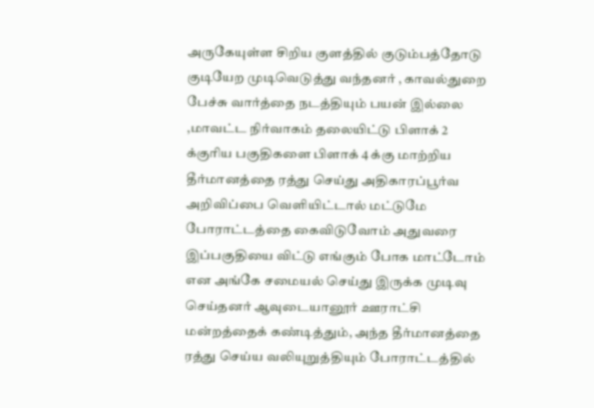அருகேயுள்ள சிறிய குளத்தில் குடும்பத்தோடு குடியேற முடிவெடுத்து வந்தனர் , காவல்துறை பேச்சு வார்த்தை நடத்தியும் பயன் இல்லை ,மாவட்ட நிர்வாகம் தலையிட்டு பிளாக் 2 க்குரிய பகுதிகளை பிளாக் 4 க்கு மாற்றிய தீர்மானத்தை ரத்து செய்து அதிகாரப்பூர்வ அறிவிப்பை வெளியிட்டால் மட்டுமே போராட்டத்தை கைவிடுவோம் அதுவரை இப்பகுதியை விட்டு எங்கும் போக மாட்டோம் என அங்கே சமையல் செய்து இருக்க முடிவு செய்தனர் ஆவுடையானூர் ஊராட்சி மன்றத்தைக் கண்டித்தும், அந்த தீர்மானத்தை ரத்து செய்ய வலியுறுத்தியும் போராட்டத்தில்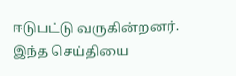ஈடுபட்டு வருகின்றனர். இந்த செய்தியை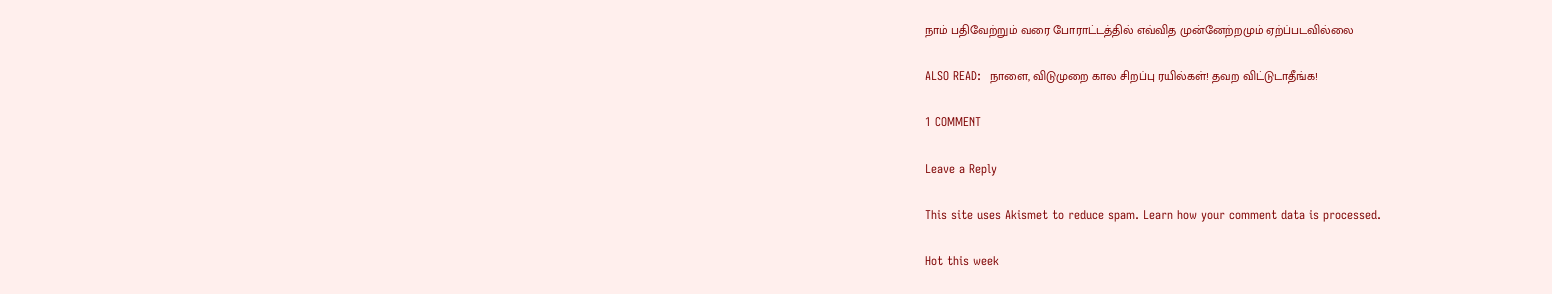நாம் பதிவேற்றும் வரை போராட்டத்தில் எவ்வித முன்னேற்றமும் ஏற்ப்படவில்லை

ALSO READ:  நாளை, விடுமுறை கால சிறப்பு ரயில்கள்! தவற விட்டுடாதீங்க!

1 COMMENT

Leave a Reply

This site uses Akismet to reduce spam. Learn how your comment data is processed.

Hot this week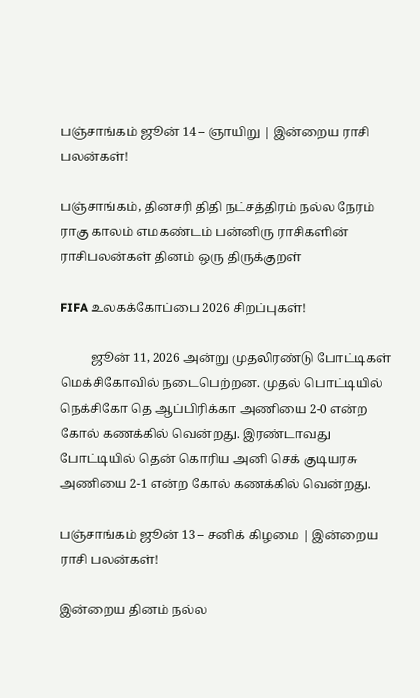பஞ்சாங்கம் ஜூன் 14 – ஞாயிறு | இன்றைய ராசி பலன்கள்!

பஞ்சாங்கம், தினசரி திதி நட்சத்திரம் நல்ல நேரம் ராகு காலம் எமகண்டம் பன்னிரு ராசிகளின் ராசிபலன்கள் தினம் ஒரு திருக்குறள்

FIFA உலகக்கோப்பை 2026 சிறப்புகள்!

          ஜூன் 11, 2026 அன்று முதலிரண்டு போட்டிகள் மெக்சிகோவில் நடைபெற்றன. முதல் பொட்டியில் நெக்சிகோ தெ ஆப்பிரிக்கா அணியை 2-0 என்ற கோல் கணக்கில் வென்றது. இரண்டாவது போட்டியில் தென் கொரிய அனி செக் குடியரசு அணியை 2-1 என்ற கோல் கணக்கில் வென்றது.

பஞ்சாங்கம் ஜூன் 13 – சனிக் கிழமை | இன்றைய ராசி பலன்கள்!

இன்றைய தினம் நல்ல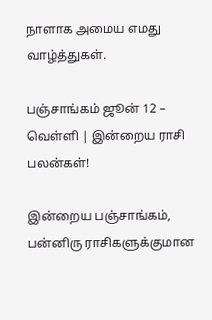நாளாக அமைய எமது வாழ்த்துகள்.

பஞ்சாங்கம் ஜூன் 12 – வெள்ளி | இன்றைய ராசி பலன்கள்!

இன்றைய பஞ்சாங்கம், பன்னிரு ராசிகளுக்குமான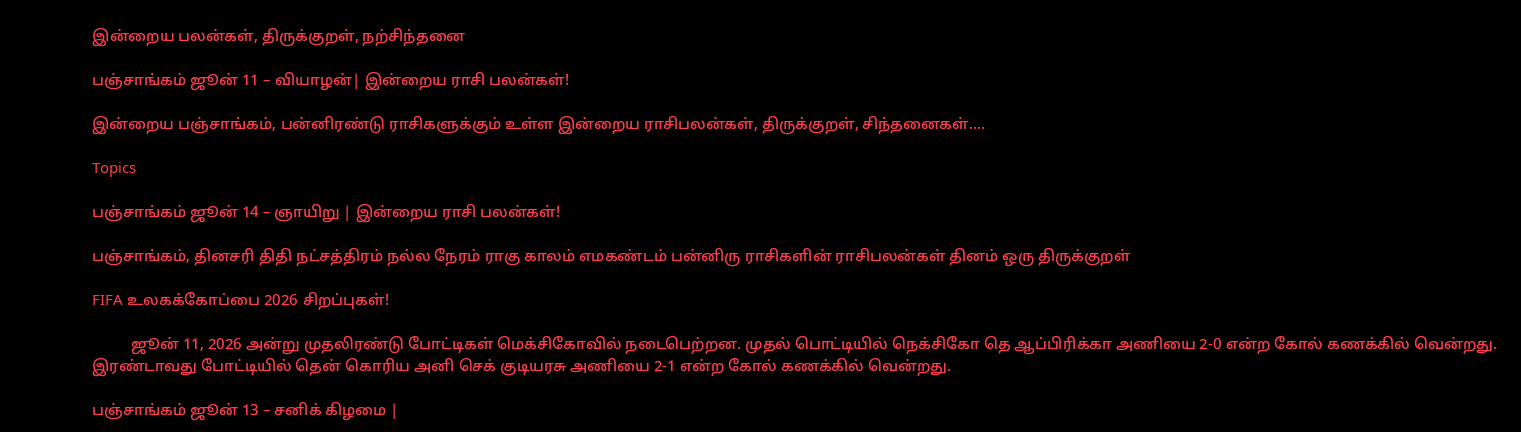இன்றைய பலன்கள், திருக்குறள், நற்சிந்தனை

பஞ்சாங்கம் ஜூன் 11 – வியாழன்| இன்றைய ராசி பலன்கள்!

இன்றைய பஞ்சாங்கம், பன்னிரண்டு ராசிகளுக்கும் உள்ள இன்றைய ராசிபலன்கள், திருக்குறள், சிந்தனைகள்....

Topics

பஞ்சாங்கம் ஜூன் 14 – ஞாயிறு | இன்றைய ராசி பலன்கள்!

பஞ்சாங்கம், தினசரி திதி நட்சத்திரம் நல்ல நேரம் ராகு காலம் எமகண்டம் பன்னிரு ராசிகளின் ராசிபலன்கள் தினம் ஒரு திருக்குறள்

FIFA உலகக்கோப்பை 2026 சிறப்புகள்!

          ஜூன் 11, 2026 அன்று முதலிரண்டு போட்டிகள் மெக்சிகோவில் நடைபெற்றன. முதல் பொட்டியில் நெக்சிகோ தெ ஆப்பிரிக்கா அணியை 2-0 என்ற கோல் கணக்கில் வென்றது. இரண்டாவது போட்டியில் தென் கொரிய அனி செக் குடியரசு அணியை 2-1 என்ற கோல் கணக்கில் வென்றது.

பஞ்சாங்கம் ஜூன் 13 – சனிக் கிழமை |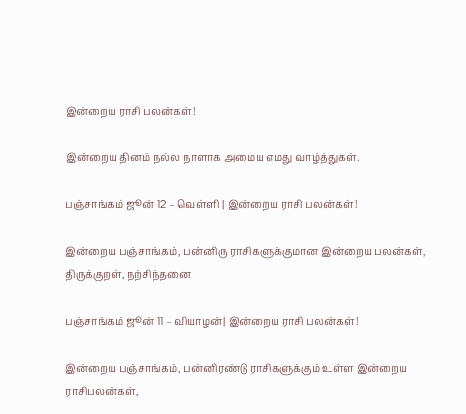இன்றைய ராசி பலன்கள்!

இன்றைய தினம் நல்ல நாளாக அமைய எமது வாழ்த்துகள்.

பஞ்சாங்கம் ஜூன் 12 – வெள்ளி | இன்றைய ராசி பலன்கள்!

இன்றைய பஞ்சாங்கம், பன்னிரு ராசிகளுக்குமான இன்றைய பலன்கள், திருக்குறள், நற்சிந்தனை

பஞ்சாங்கம் ஜூன் 11 – வியாழன்| இன்றைய ராசி பலன்கள்!

இன்றைய பஞ்சாங்கம், பன்னிரண்டு ராசிகளுக்கும் உள்ள இன்றைய ராசிபலன்கள்,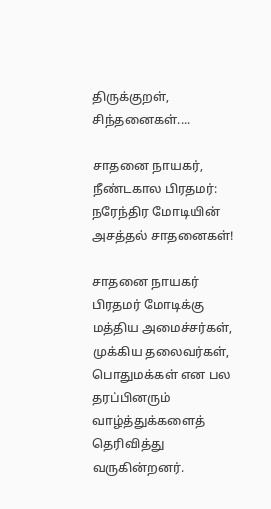திருக்குறள், சிந்தனைகள்....

சாதனை நாயகர், நீண்டகால பிரதமர்: நரேந்திர மோடியின் அசத்தல் சாதனைகள்!

சாதனை நாயகர் பிரதமர் மோடிக்கு மத்திய அமைச்சர்கள், முக்கிய தலைவர்கள், பொதுமக்கள் என பல தரப்பினரும் வாழ்த்துக்களைத் தெரிவித்து  வருகின்றனர்.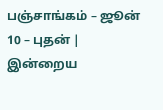பஞ்சாங்கம் – ஜூன் 10 – புதன் | இன்றைய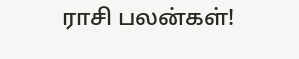ராசி பலன்கள்!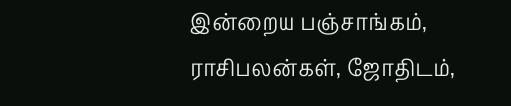இன்றைய பஞ்சாங்கம், ராசிபலன்கள், ஜோதிடம்,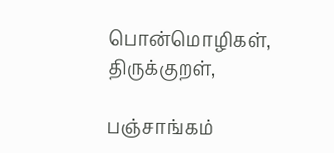பொன்மொழிகள், திருக்குறள்,

பஞ்சாங்கம்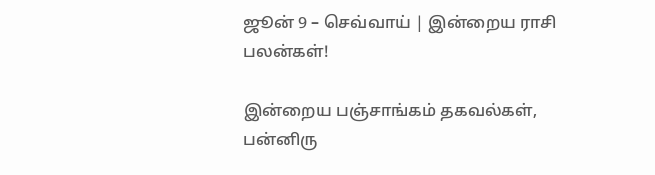ஜூன் 9 – செவ்வாய் | இன்றைய ராசி பலன்கள்!

இன்றைய பஞ்சாங்கம் தகவல்கள், பன்னிரு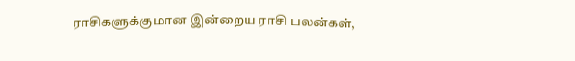ராசிகளுக்குமான இன்றைய ராசி பலன்கள்,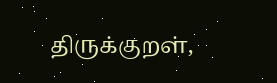திருக்குறள்,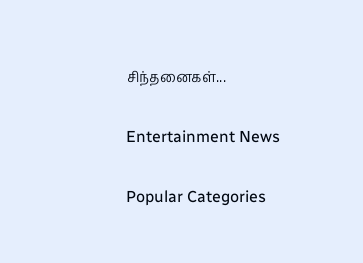சிந்தனைகள்...

Entertainment News

Popular Categories